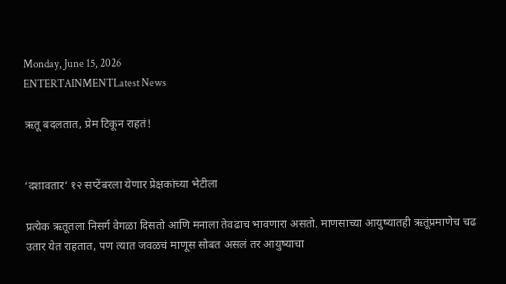Monday, June 15, 2026
ENTERTAINMENTLatest News

ऋतू बदलतात, प्रेम टिकून राहतं!


‘दशावतार’ १२ सप्टेंबरला येणार प्रेक्षकांच्या भेटीला

प्रत्येक ऋतूतला निसर्ग वेगळा दिसतो आणि मनाला तेवढाच भावणारा असतो. माणसाच्या आयुष्यातही ऋतूंप्रमाणेच चढ उतार येत राहतात, पण त्यात जवळचं माणूस सोबत असलं तर आयुष्याचा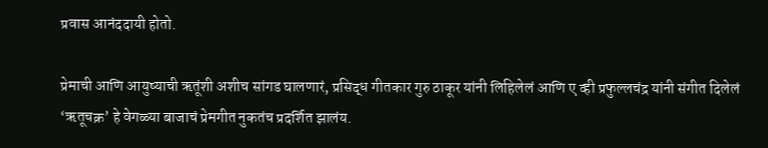प्रवास आनंददायी होतो.

प्रेमाची आणि आयुष्याची ऋतूंशी अशीच सांगड घालणारं, प्रसिद्ध गीतकार गुरु ठाकूर यांनी लिहिलेलं आणि ए व्ही प्रफुल्लचंद्र यांनी संगीत दिलेलं ‘ऋतूचक्र’ हे वेगळ्या बाजाचं प्रेमगीत नुकतंच प्रदर्शित झालंय.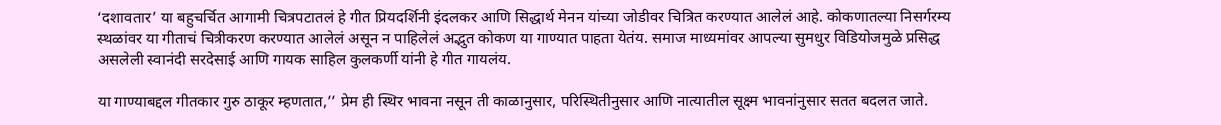‘दशावतार’ या बहुचर्चित आगामी चित्रपटातलं हे गीत प्रियदर्शिनी इंदलकर आणि सिद्धार्थ मेनन यांच्या जोडीवर चित्रित करण्यात आलेलं आहे. कोकणातल्या निसर्गरम्य स्थळांवर या गीताचं चित्रीकरण करण्यात आलेलं असून न पाहिलेलं अद्भुत कोकण या गाण्यात पाहता येतंय. समाज माध्यमांवर आपल्या सुमधुर विडियोजमुळे प्रसिद्ध असलेली स्वानंदी सरदेसाई आणि गायक साहिल कुलकर्णी यांनी हे गीत गायलंय.

या गाण्याबद्दल गीतकार गुरु ठाकूर म्हणतात,’’ प्रेम ही स्थिर भावना नसून ती काळानुसार, परिस्थितीनुसार आणि नात्यातील सूक्ष्म भावनांनुसार सतत बदलत जाते.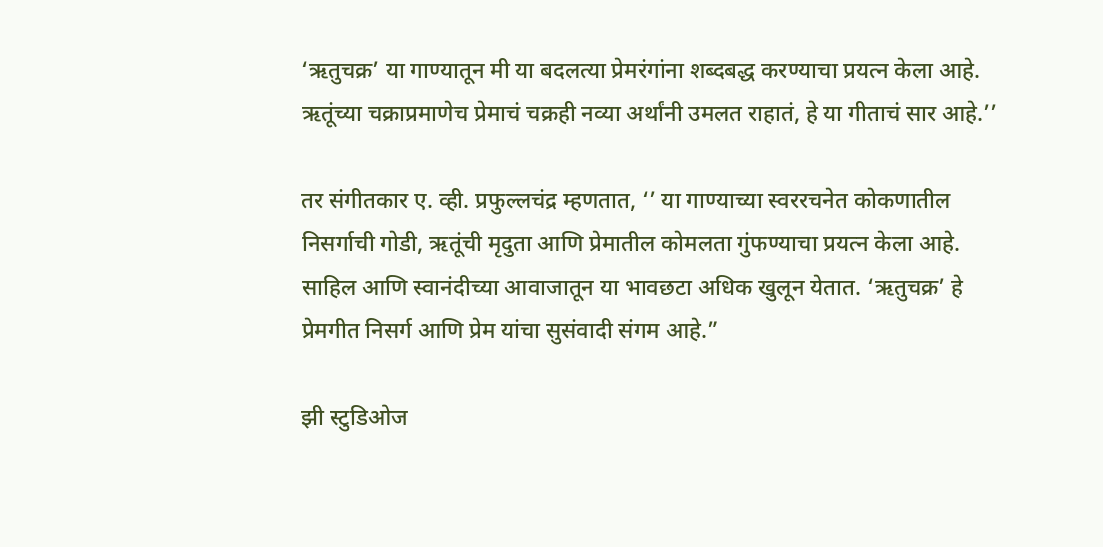‘ऋतुचक्र’ या गाण्यातून मी या बदलत्या प्रेमरंगांना शब्दबद्ध करण्याचा प्रयत्न केला आहे. ऋतूंच्या चक्राप्रमाणेच प्रेमाचं चक्रही नव्या अर्थांनी उमलत राहातं, हे या गीताचं सार आहे.’’

तर संगीतकार ए. व्ही. प्रफुल्लचंद्र म्हणतात, ‘’ या गाण्याच्या स्वररचनेत कोकणातील निसर्गाची गोडी, ऋतूंची मृदुता आणि प्रेमातील कोमलता गुंफण्याचा प्रयत्न केला आहे. साहिल आणि स्वानंदीच्या आवाजातून या भावछटा अधिक खुलून येतात. ‘ऋतुचक्र’ हे प्रेमगीत निसर्ग आणि प्रेम यांचा सुसंवादी संगम आहे.”

झी स्टुडिओज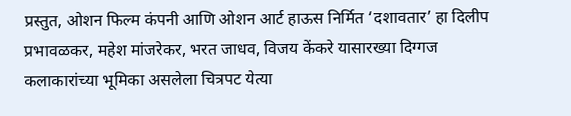प्रस्तुत, ओशन फिल्म कंपनी आणि ओशन आर्ट हाऊस निर्मित ‘दशावतार’ हा दिलीप प्रभावळकर, महेश मांजरेकर, भरत जाधव, विजय केंकरे यासारख्या दिग्गज कलाकारांच्या भूमिका असलेला चित्रपट येत्या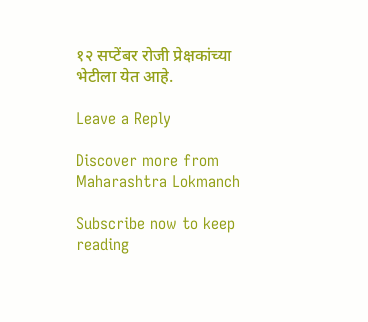१२ सप्टेंबर रोजी प्रेक्षकांच्या भेटीला येत आहे.

Leave a Reply

Discover more from Maharashtra Lokmanch

Subscribe now to keep reading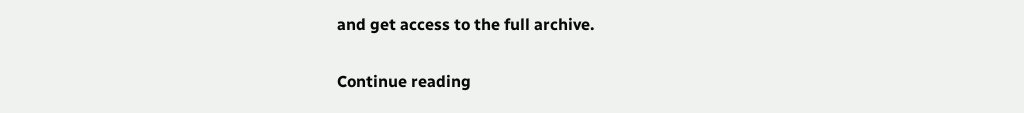and get access to the full archive.

Continue reading